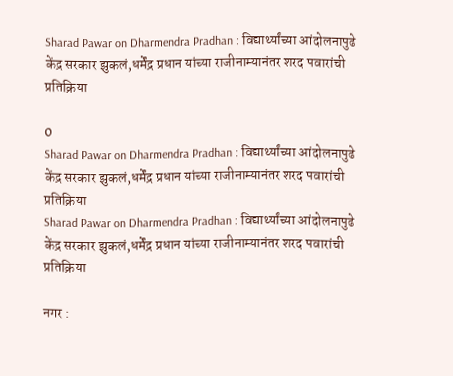Sharad Pawar on Dharmendra Pradhan : विद्यार्थ्यांच्या आंदोलनापुढे केंद्र सरकार झुकलं,धर्मेंद्र प्रधान यांच्या राजीनाम्यानंतर शरद पवारांची प्रतिक्रिया

0
Sharad Pawar on Dharmendra Pradhan : विद्यार्थ्यांच्या आंदोलनापुढे केंद्र सरकार झुकलं,धर्मेंद्र प्रधान यांच्या राजीनाम्यानंतर शरद पवारांची प्रतिक्रिया
Sharad Pawar on Dharmendra Pradhan : विद्यार्थ्यांच्या आंदोलनापुढे केंद्र सरकार झुकलं,धर्मेंद्र प्रधान यांच्या राजीनाम्यानंतर शरद पवारांची प्रतिक्रिया

नगर :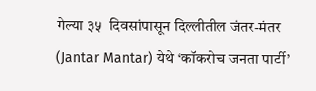गेल्या ३५  दिवसांपासून दिल्लीतील जंतर-मंतर (Jantar Mantar) येथे ‘कॉकरोच जनता पार्टी’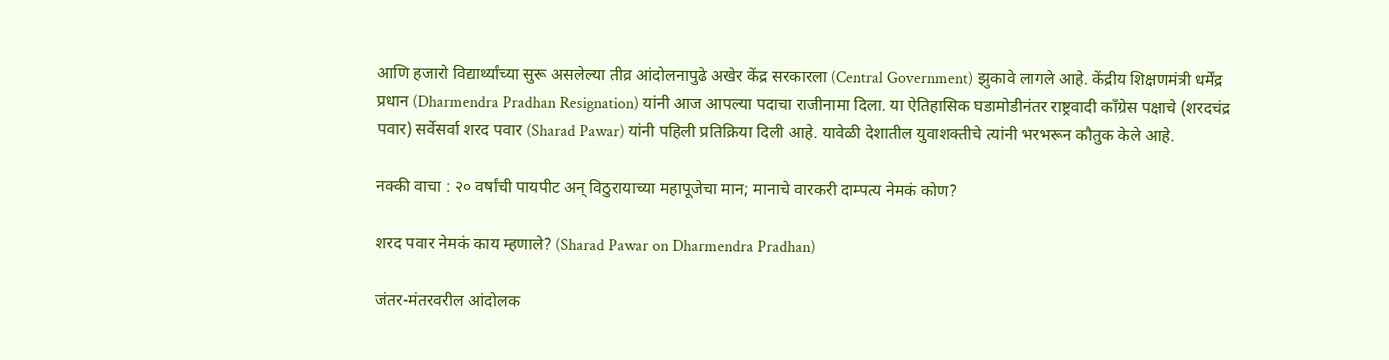आणि हजारो विद्यार्थ्यांच्या सुरू असलेल्या तीव्र आंदोलनापुढे अखेर केंद्र सरकारला (Central Government) झुकावे लागले आहे. केंद्रीय शिक्षणमंत्री धर्मेंद्र प्रधान (Dharmendra Pradhan Resignation) यांनी आज आपल्या पदाचा राजीनामा दिला. या ऐतिहासिक घडामोडीनंतर राष्ट्रवादी काँग्रेस पक्षाचे (शरदचंद्र पवार) सर्वेसर्वा शरद पवार (Sharad Pawar) यांनी पहिली प्रतिक्रिया दिली आहे. यावेळी देशातील युवाशक्तीचे त्यांनी भरभरून कौतुक केले आहे.

नक्की वाचा : २० वर्षांची पायपीट अन् विठुरायाच्या महापूजेचा मान; मानाचे वारकरी दाम्पत्य नेमकं कोण?

शरद पवार नेमकं काय म्हणाले? (Sharad Pawar on Dharmendra Pradhan)

जंतर-मंतरवरील आंदोलक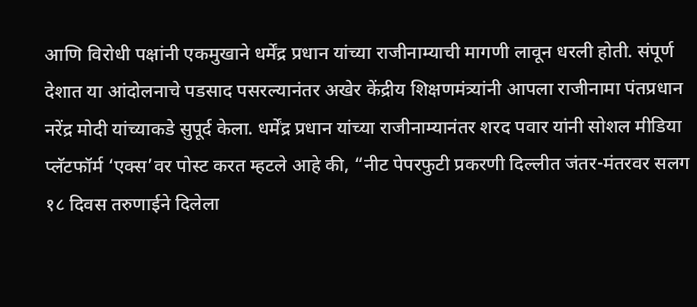आणि विरोधी पक्षांनी एकमुखाने धर्मेंद्र प्रधान यांच्या राजीनाम्याची मागणी लावून धरली होती. संपूर्ण देशात या आंदोलनाचे पडसाद पसरल्यानंतर अखेर केंद्रीय शिक्षणमंत्र्यांनी आपला राजीनामा पंतप्रधान नरेंद्र मोदी यांच्याकडे सुपूर्द केला. धर्मेंद्र प्रधान यांच्या राजीनाम्यानंतर शरद पवार यांनी सोशल मीडिया प्लॅटफॉर्म ‘एक्स’वर पोस्ट करत म्हटले आहे की, “नीट पेपरफुटी प्रकरणी दिल्लीत जंतर-मंतरवर सलग १८ दिवस तरुणाईने दिलेला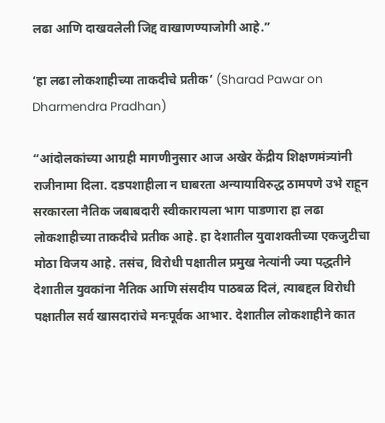लढा आणि दाखवलेली जिद्द वाखाणण्याजोगी आहे.”

‘हा लढा लोकशाहीच्या ताकदीचे प्रतीक’ (Sharad Pawar on Dharmendra Pradhan)

“आंदोलकांच्या आग्रही मागणीनुसार आज अखेर केंद्रीय शिक्षणमंत्र्यांनी राजीनामा दिला. दडपशाहीला न घाबरता अन्यायाविरुद्ध ठामपणे उभे राहून सरकारला नैतिक जबाबदारी स्वीकारायला भाग पाडणारा हा लढा लोकशाहीच्या ताकदीचे प्रतीक आहे. हा देशातील युवाशक्तीच्या एकजुटीचा मोठा विजय आहे. तसंच, विरोधी पक्षातील प्रमुख नेत्यांनी ज्या पद्धतीने देशातील युवकांना नैतिक आणि संसदीय पाठबळ दिलं, त्याबद्दल विरोधी पक्षातील सर्व खासदारांचे मनःपूर्वक आभार. देशातील लोकशाहीने कात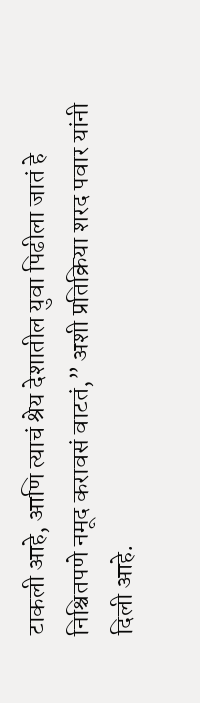टाकली आहे, आणि त्याचं श्रेय देशातील युवा पिढीला जातं हे निश्चितपणे नमूद करावसं वाटतं,” अशी प्रतिक्रिया शरद पवार यांनी दिली आहे.